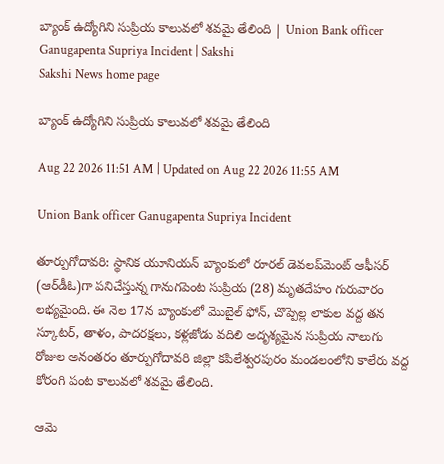బ్యాంక్ ఉద్యోగిని సుప్రియ కాలువలో శవమై తేలింది | Union Bank officer Ganugapenta Supriya Incident | Sakshi
Sakshi News home page

బ్యాంక్ ఉద్యోగిని సుప్రియ కాలువలో శవమై తేలింది

Aug 22 2026 11:51 AM | Updated on Aug 22 2026 11:55 AM

Union Bank officer Ganugapenta Supriya Incident

తూర్పుగోదావరి: స్థానిక యూనియన్‌ బ్యాంకులో రూరల్‌ డెవలప్‌మెంట్‌ ఆఫీసర్‌ (ఆర్‌డీఓ)గా పనిచేస్తున్న గానుగపెంట సుప్రియ (28) మృతదేహం గురువారం లభ్యమైంది. ఈ నెల 17న బ్యాంకులో మొబైల్‌ ఫోన్, చొప్పెల్ల లాకుల వద్ద తన స్కూటర్, తాళం, పాదరక్షలు, కళ్లజోడు వదిలి అదృశ్యమైన సుప్రియ నాలుగు రోజుల అనంతరం తూర్పుగోదావరి జిల్లా కపిలేశ్వరపురం మండలంలోని కాలేరు వద్ద కోరంగి పంట కాలువలో శవమై తేలింది.

ఆమె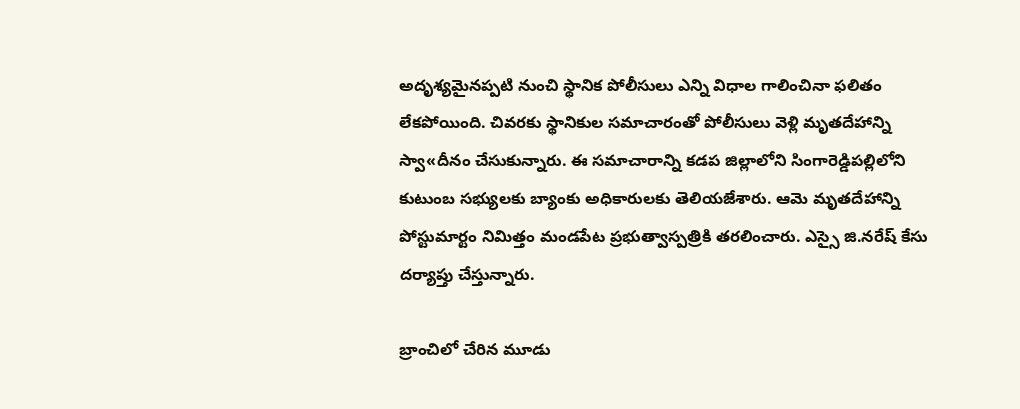అదృశ్యమైనప్పటి నుంచి స్థానిక పోలీసులు ఎన్ని విధాల గాలించినా ఫలితం లేకపోయింది. చివరకు స్థానికుల సమాచారంతో పోలీసులు వెళ్లి మృతదేహాన్ని స్వా«దీనం చేసుకున్నారు. ఈ సమాచారాన్ని కడప జిల్లాలోని సింగారెడ్డిపల్లిలోని కుటుంబ సభ్యులకు బ్యాంకు అధికారులకు తెలియజేశారు. ఆమె మృతదేహాన్ని పోస్టుమార్టం నిమిత్తం మండపేట ప్రభుత్వాస్పత్రికి తరలించారు. ఎస్సై జి.నరేష్‌ కేసు దర్యాప్తు చేస్తున్నారు.

బ్రాంచిలో చేరిన మూడు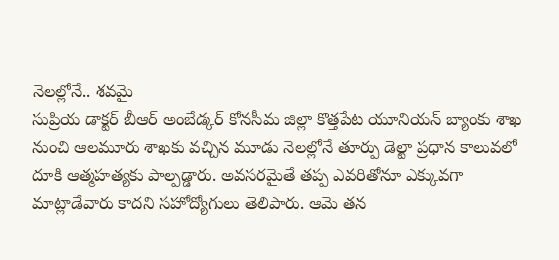నెలల్లోనే.. శవమై
సుప్రియ డాక్టర్‌ బీఆర్‌ అంబేడ్కర్‌ కోనసీమ జిల్లా కొత్తపేట యూనియన్‌ బ్యాంకు శాఖ నుంచి ఆలమూరు శాఖకు వచ్చిన మూడు నెలల్లోనే తూర్పు డెల్టా ప్రధాన కాలువలో దూకి ఆత్మహత్యకు పాల్పడ్డారు. అవసరమైతే తప్ప ఎవరితోనూ ఎక్కువగా మాట్లాడేవారు కాదని సహోద్యోగులు తెలిపారు. ఆమె తన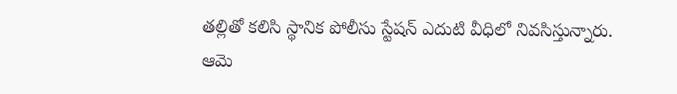తల్లితో కలిసి స్థానిక పోలీసు స్టేషన్‌ ఎదుటి వీధిలో నివసిస్తున్నారు. ఆమె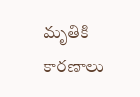మృతికి కారణాలు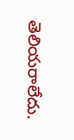తెలియరాలేదు.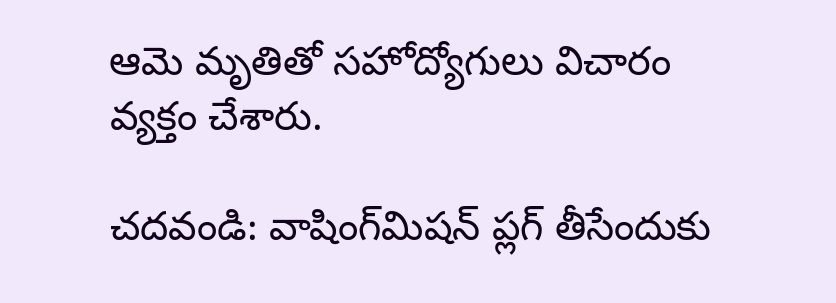ఆమె మృతితో సహోద్యోగులు విచారం వ్యక్తం చేశారు.

చదవండి: వాషింగ్‌మిషన్‌ ప్లగ్‌ తీసేందుకు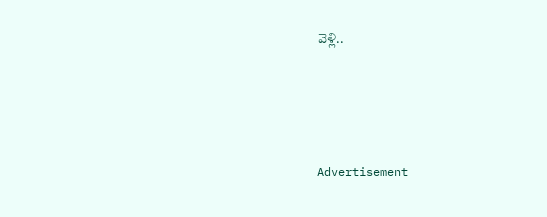వెళ్లి..




Advertisement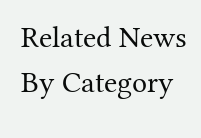Related News By Category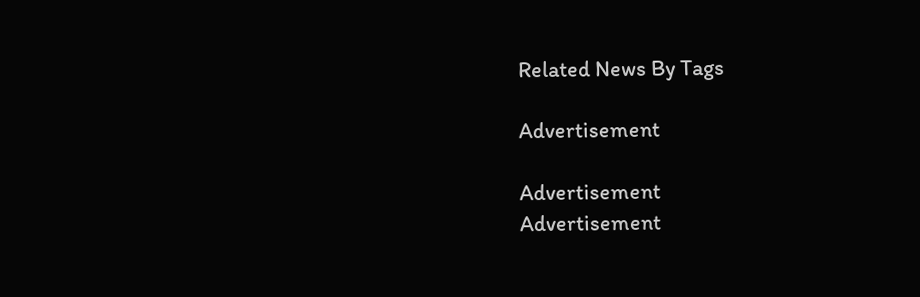Related News By Tags

Advertisement

Advertisement
Advertisement